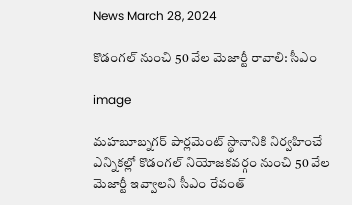News March 28, 2024

కొడంగల్ నుంచి 50 వేల మెజార్టీ రావాలి: సీఎం

image

మహబూబ్నగర్ పార్లమెంట్ స్థానానికి నిర్వహించే ఎన్నికల్లో కొడంగల్ నియోజకవర్గం నుంచి 50 వేల మెజార్టీ ఇవ్వాలని సీఎం రేవంత్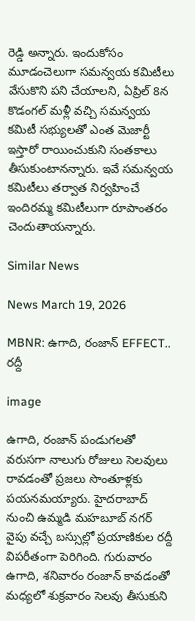రెడ్డి అన్నారు. ఇందుకోసం మూడంచెలుగా సమన్వయ కమిటీలు వేసుకొని పని చేయాలని, ఏప్రిల్ 8న కొడంగల్ మళ్లీ వచ్చి సమన్వయ కమిటీ సభ్యులతో ఎంత మెజార్టీ ఇస్తారో రాయించుకుని సంతకాలు తీసుకుంటానన్నారు. ఇవే సమన్వయ కమిటీలు తర్వాత నిర్వహించే ఇందిరమ్మ కమిటీలుగా రూపాంతరం చెందుతాయన్నారు.

Similar News

News March 19, 2026

MBNR: ఉగాది, రంజాన్ EFFECT.. రద్దీ

image

ఉగాది, రంజాన్ పండుగలతో వరుసగా నాలుగు రోజులు సెలవులు రావడంతో ప్రజలు సొంతూళ్లకు పయనమయ్యారు. హైదరాబాద్ నుంచి ఉమ్మడి మహబూబ్ నగర్ వైపు వచ్చే బస్సుల్లో ప్రయాణికుల రద్దీ విపరీతంగా పెరిగింది. గురువారం ఉగాది, శనివారం రంజాన్ కావడంతో మధ్యలో శుక్రవారం సెలవు తీసుకుని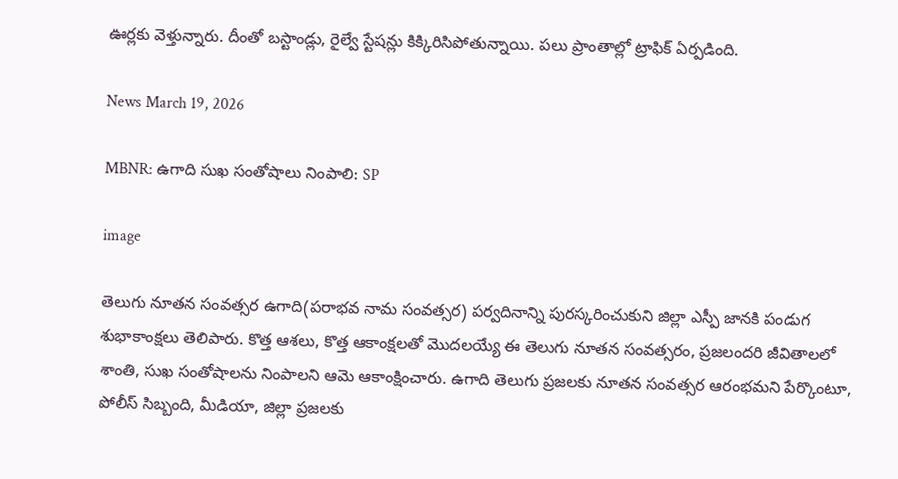ఊర్లకు వెళ్తున్నారు. దీంతో బస్టాండ్లు, రైల్వే స్టేషన్లు కిక్కిరిసిపోతున్నాయి. పలు ప్రాంతాల్లో ట్రాఫిక్ ఏర్పడింది.

News March 19, 2026

MBNR: ఉగాది సుఖ సంతోషాలు నింపాలి: SP

image

తెలుగు నూతన సంవత్సర ఉగాది(పరాభవ నామ సంవత్సర) పర్వదినాన్ని పురస్కరించుకుని జిల్లా ఎస్పీ జానకి పండుగ శుభాకాంక్షలు తెలిపారు. కొత్త ఆశలు, కొత్త ఆకాంక్షలతో మొదలయ్యే ఈ తెలుగు నూతన సంవత్సరం, ప్రజలందరి జీవితాలలో శాంతి, సుఖ సంతోషాలను నింపాలని ఆమె ఆకాంక్షించారు. ఉగాది తెలుగు ప్రజలకు నూతన సంవత్సర ఆరంభమని పేర్కొంటూ, పోలీస్ సిబ్బంది, మీడియా, జిల్లా ప్రజలకు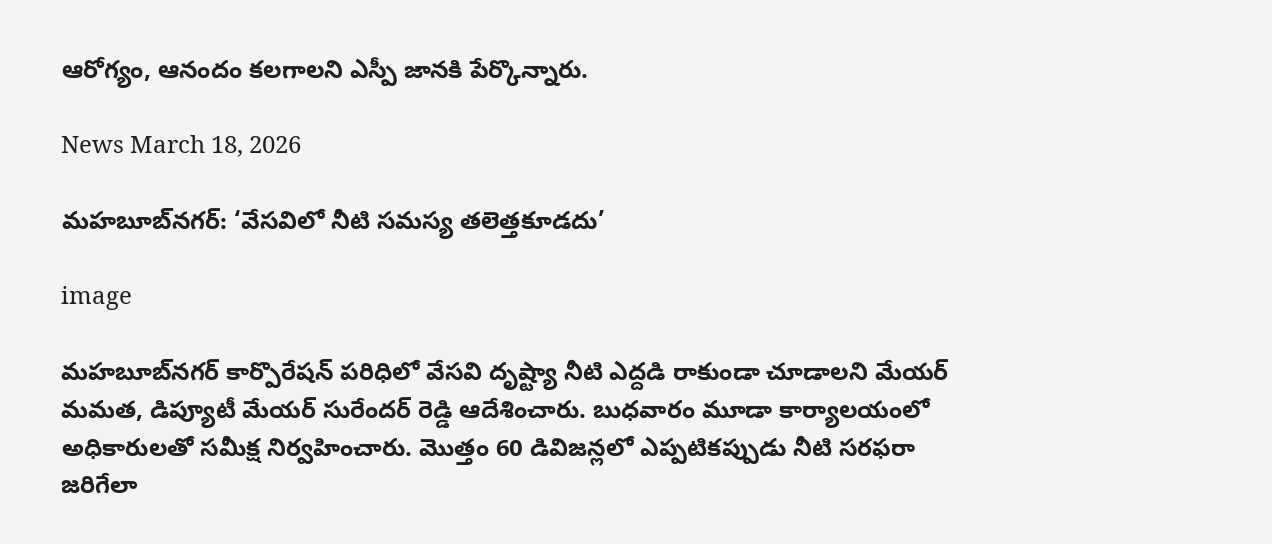ఆరోగ్యం, ఆనందం కలగాలని ఎస్పీ జానకి పేర్కొన్నారు.

News March 18, 2026

మహబూబ్‌నగర్: ‘వేసవిలో నీటి సమస్య తలెత్తకూడదు’

image

మహబూబ్‌నగర్ కార్పొరేషన్ పరిధిలో వేసవి దృష్ట్యా నీటి ఎద్దడి రాకుండా చూడాలని మేయర్ మమత, డిప్యూటీ మేయర్ సురేందర్ రెడ్డి ఆదేశించారు. బుధవారం మూడా కార్యాలయంలో అధికారులతో సమీక్ష నిర్వహించారు. మొత్తం 60 డివిజన్లలో ఎప్పటికప్పుడు నీటి సరఫరా జరిగేలా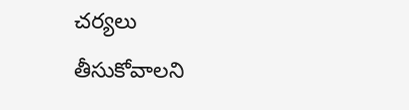చర్యలు తీసుకోవాలని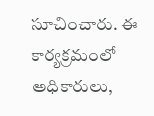సూచించారు. ఈ కార్యక్రమంలో అధికారులు,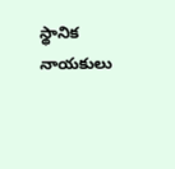స్థానిక నాయకులు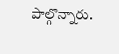పాల్గొన్నారు.